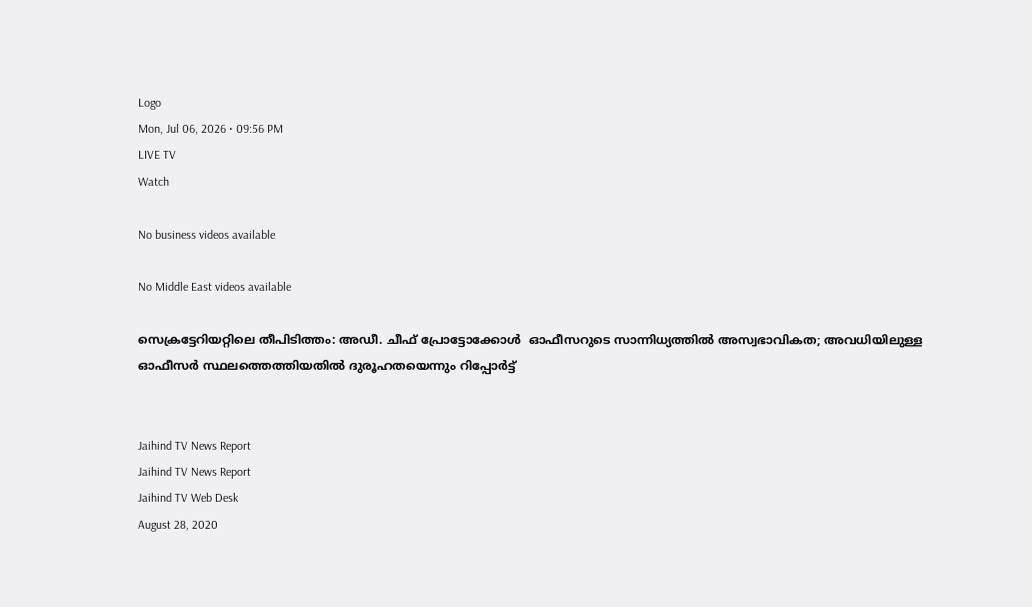Logo
Mon, Jul 06, 2026 • 09:56 PM
LIVE TV
Watch

No business videos available

No Middle East videos available

സെക്രട്ടേറിയറ്റിലെ തീപിടിത്തം: അഡീ. ചീഫ് പ്രോട്ടോക്കോൾ  ഓഫീസറുടെ സാന്നിധ്യത്തിൽ അസ്വഭാവികത; അവധിയിലുള്ള ഓഫീസർ സ്ഥലത്തെത്തിയതിൽ ദുരൂഹതയെന്നും റിപ്പോർട്ട്


Jaihind TV News Report
Jaihind TV News Report
Jaihind TV Web Desk
August 28, 2020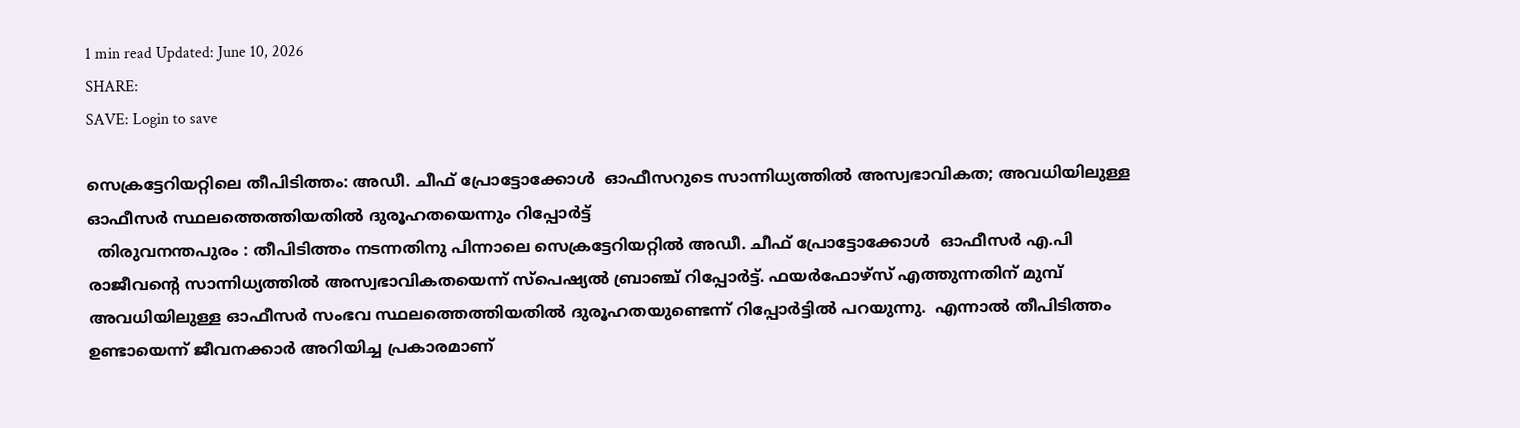1 min read Updated: June 10, 2026
SHARE:
SAVE: Login to save

സെക്രട്ടേറിയറ്റിലെ തീപിടിത്തം: അഡീ. ചീഫ് പ്രോട്ടോക്കോൾ  ഓഫീസറുടെ സാന്നിധ്യത്തിൽ അസ്വഭാവികത; അവധിയിലുള്ള ഓഫീസർ സ്ഥലത്തെത്തിയതിൽ ദുരൂഹതയെന്നും റിപ്പോർട്ട്
  തിരുവനന്തപുരം : തീപിടിത്തം നടന്നതിനു പിന്നാലെ സെക്രട്ടേറിയറ്റില്‍ അഡീ. ചീഫ് പ്രോട്ടോക്കോൾ  ഓഫീസർ എ.പി രാജീവന്‍റെ സാന്നിധ്യത്തിൽ അസ്വഭാവികതയെന്ന് സ്പെഷ്യൽ ബ്രാഞ്ച് റിപ്പോർട്ട്. ഫയർഫോഴ്സ് എത്തുന്നതിന് മുമ്പ് അവധിയിലുള്ള ഓഫീസർ സംഭവ സ്ഥലത്തെത്തിയതിൽ ദുരൂഹതയുണ്ടെന്ന് റിപ്പോർട്ടില്‍ പറയുന്നു.  എന്നാൽ തീപിടിത്തം ഉണ്ടായെന്ന് ജീവനക്കാർ അറിയിച്ച പ്രകാരമാണ്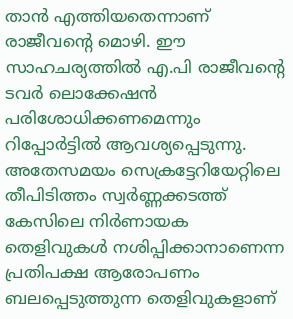താന്‍ എത്തിയതെന്നാണ് രാജീവന്‍റെ മൊഴി. ഈ സാഹചര്യത്തിൽ എ.പി രാജീവന്‍റെ ടവർ ലൊക്കേഷൻ പരിശോധിക്കണമെന്നും റിപ്പോർട്ടിൽ ആവശ്യപ്പെടുന്നു. അതേസമയം സെക്രട്ടേറിയേറ്റിലെ തീപിടിത്തം സ്വർണ്ണക്കടത്ത് കേസിലെ നിർണായക തെളിവുകൾ നശിപ്പിക്കാനാണെന്ന പ്രതിപക്ഷ ആരോപണം  ബലപ്പെടുത്തുന്ന തെളിവുകളാണ്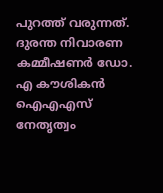പുറത്ത് വരുന്നത്. ദുരന്ത നിവാരണ കമ്മീഷണർ ഡോ. എ കൗശികൻ ഐഎഎസ് നേതൃത്വം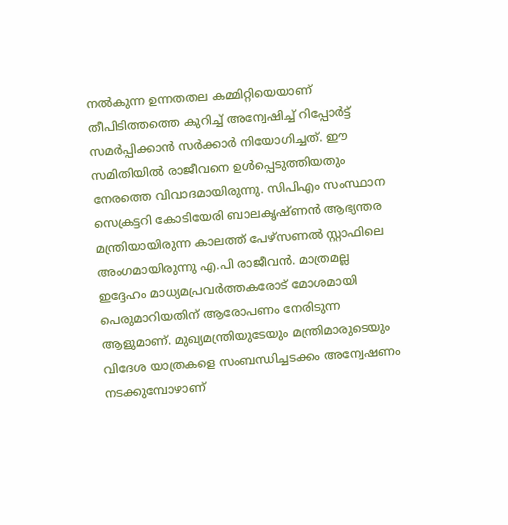നൽകുന്ന ഉന്നതതല കമ്മിറ്റിയെയാണ് തീപിടിത്തത്തെ കുറിച്ച് അന്വേഷിച്ച് റിപ്പോർട്ട് സമർപ്പിക്കാൻ സർക്കാർ നിയോഗിച്ചത്. ഈ സമിതിയിൽ രാജീവനെ ഉൾപ്പെടുത്തിയതും നേരത്തെ വിവാദമായിരുന്നു. സിപിഎം സംസ്ഥാന സെക്രട്ടറി കോടിയേരി ബാലകൃഷ്ണൻ ആഭ്യന്തര മന്ത്രിയായിരുന്ന കാലത്ത് പേഴ്സണൽ സ്റ്റാഫിലെ അംഗമായിരുന്നു എ.പി രാജീവന്‍. മാത്രമല്ല ഇദ്ദേഹം മാധ്യമപ്രവർത്തകരോട് മോശമായി പെരുമാറിയതിന് ആരോപണം നേരിടുന്ന ആളുമാണ്. മുഖ്യമന്ത്രിയുടേയും മന്ത്രിമാരുടെയും വിദേശ യാത്രകളെ സംബന്ധിച്ചടക്കം അന്വേഷണം നടക്കുമ്പോഴാണ്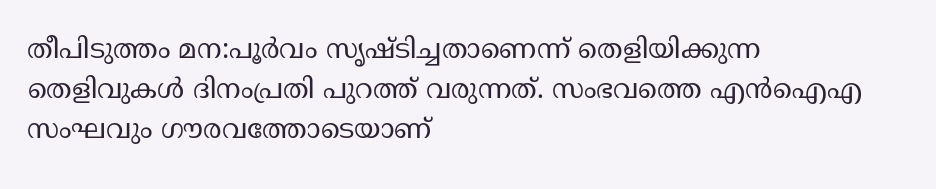തീപിടുത്തം മന:പൂർവം സൃഷ്ടിച്ചതാണെന്ന് തെളിയിക്കുന്ന തെളിവുകൾ ദിനംപ്രതി പുറത്ത് വരുന്നത്. സംഭവത്തെ എൻഐഎ സംഘവും ഗൗരവത്തോടെയാണ്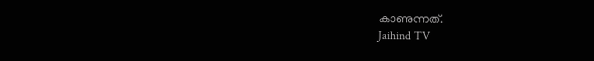കാണുന്നത്.
Jaihind TV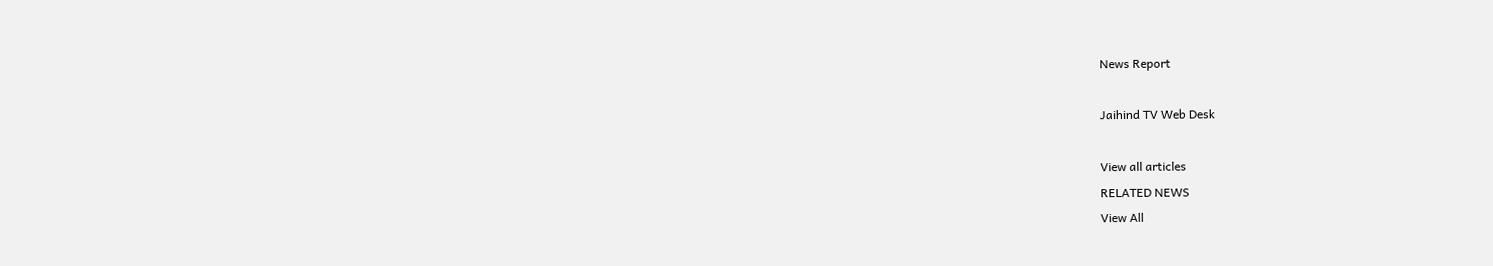News Report

Jaihind TV Web Desk

View all articles
RELATED NEWS
View All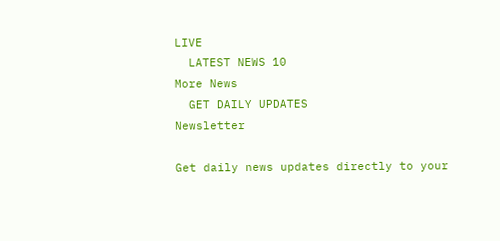LIVE
  LATEST NEWS 10
More News
  GET DAILY UPDATES
Newsletter

Get daily news updates directly to your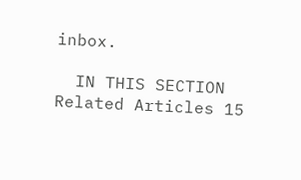inbox.

  IN THIS SECTION
Related Articles 15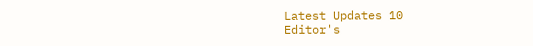Latest Updates 10
Editor's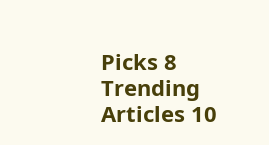Picks 8
Trending Articles 10